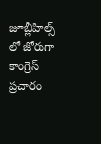జూబ్లీహిల్స్ లో జోరుగా కాంగ్రెస్ ప్రచారం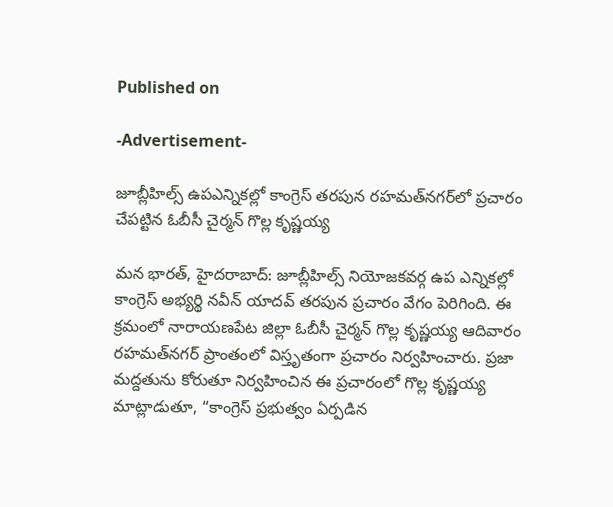Published on

-Advertisement-

జూబ్లీహిల్స్ ఉపఎన్నికల్లో కాంగ్రెస్ తరపున రహమత్‌నగర్‌లో ప్రచారం చేపట్టిన ఓబీసీ చైర్మన్ గొల్ల కృష్ణయ్య

మన భారత్, హైదరాబాద్: జూబ్లీహిల్స్ నియోజకవర్గ ఉప ఎన్నికల్లో కాంగ్రెస్ అభ్యర్థి నవీన్ యాదవ్ తరపున ప్రచారం వేగం పెరిగింది. ఈ క్రమంలో నారాయణపేట జిల్లా ఓబీసీ చైర్మన్ గొల్ల కృష్ణయ్య ఆదివారం రహమత్‌నగర్ ప్రాంతంలో విస్తృతంగా ప్రచారం నిర్వహించారు. ప్రజా మద్దతును కోరుతూ నిర్వహించిన ఈ ప్రచారంలో గొల్ల కృష్ణయ్య మాట్లాడుతూ, “కాంగ్రెస్ ప్రభుత్వం ఏర్పడిన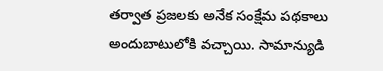తర్వాత ప్రజలకు అనేక సంక్షేమ పథకాలు అందుబాటులోకి వచ్చాయి. సామాన్యుడి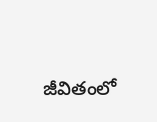జీవితంలో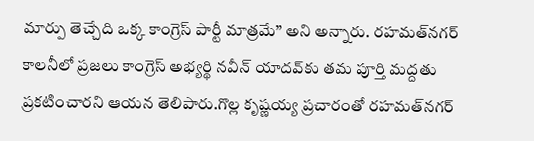మార్పు తెచ్చేది ఒక్క కాంగ్రెస్ పార్టీ మాత్రమే” అని అన్నారు. రహమత్‌నగర్ కాలనీలో ప్రజలు కాంగ్రెస్ అభ్యర్థి నవీన్ యాదవ్‌కు తమ పూర్తి మద్దతు ప్రకటించారని ఆయన తెలిపారు.గొల్ల కృష్ణయ్య ప్రచారంతో రహమత్‌నగర్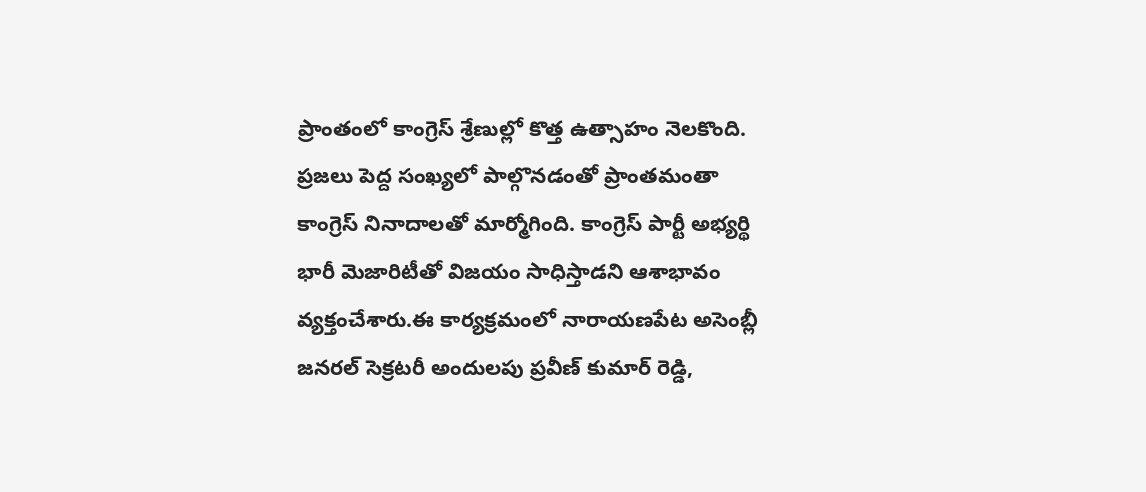ప్రాంతంలో కాంగ్రెస్ శ్రేణుల్లో కొత్త ఉత్సాహం నెలకొంది. ప్రజలు పెద్ద సంఖ్యలో పాల్గొనడంతో ప్రాంతమంతా కాంగ్రెస్ నినాదాలతో మార్మోగింది. కాంగ్రెస్ పార్టీ అభ్యర్థి భారీ మెజారిటీతో విజయం సాధిస్తాడని ఆశాభావం వ్యక్తంచేశారు.ఈ కార్యక్రమంలో నారాయణపేట అసెంబ్లీ జనరల్ సెక్రటరీ అందులపు ప్రవీణ్ కుమార్ రెడ్డి,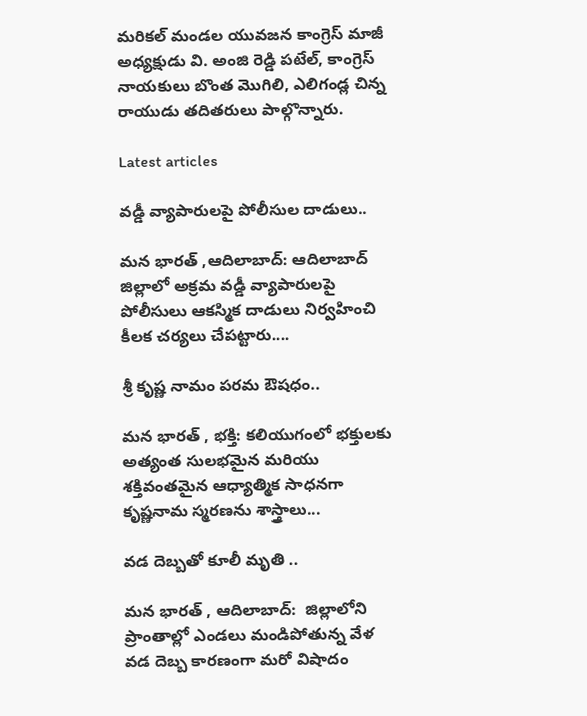మరికల్ మండల యువజన కాంగ్రెస్ మాజీ అధ్యక్షుడు వి. అంజి రెడ్డి పటేల్, కాంగ్రెస్ నాయకులు బొంత మొగిలి, ఎలిగండ్ల చిన్న రాయుడు తదితరులు పాల్గొన్నారు.

Latest articles

వడ్డీ వ్యాపారులపై పోలీసుల దాడులు..

మన భారత్ ,ఆదిలాబాద్: ఆదిలాబాద్ జిల్లాలో అక్రమ వడ్డీ వ్యాపారులపై పోలీసులు ఆకస్మిక దాడులు నిర్వహించి కీలక చర్యలు చేపట్టారు....

శ్రీ కృష్ణ నామం పరమ ఔషధం..

మన భారత్ , భక్తి: కలియుగంలో భక్తులకు అత్యంత సులభమైన మరియు శక్తివంతమైన ఆధ్యాత్మిక సాధనగా కృష్ణనామ స్మరణను శాస్త్రాలు...

వడ దెబ్బతో కూలీ మృతి ..

మన భారత్ , ఆదిలాబాద్:  జిల్లాలోని ప్రాంతాల్లో ఎండలు మండిపోతున్న వేళ వడ దెబ్బ కారణంగా మరో విషాదం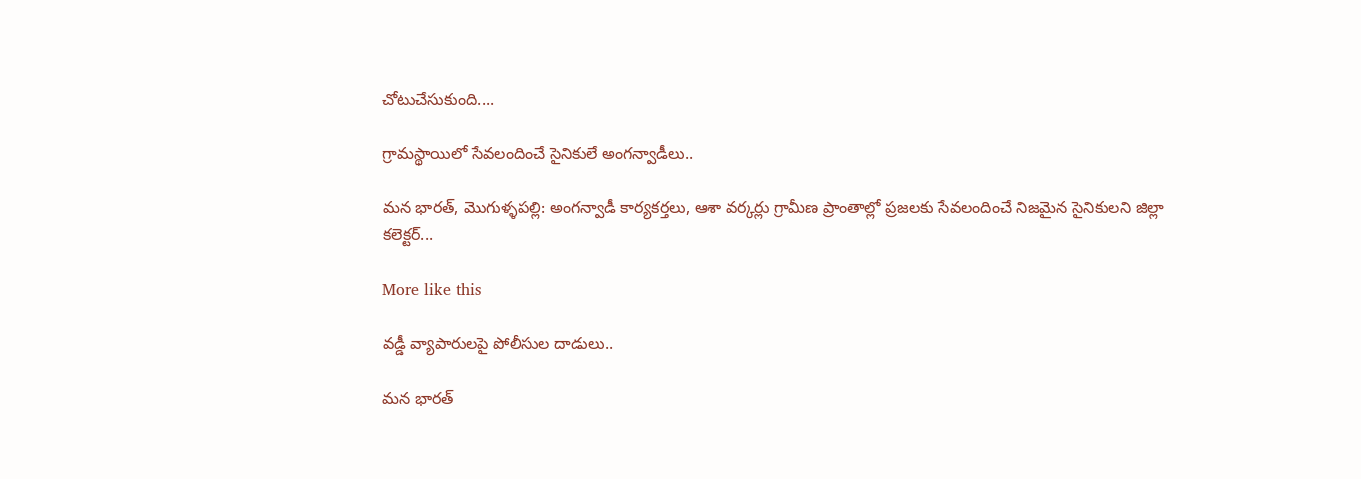చోటుచేసుకుంది....

గ్రామస్థాయిలో సేవలందించే సైనికులే అంగన్వాడీలు..

మన భారత్, మొగుళ్ళపల్లి: అంగన్వాడీ కార్యకర్తలు, ఆశా వర్కర్లు గ్రామీణ ప్రాంతాల్లో ప్రజలకు సేవలందించే నిజమైన సైనికులని జిల్లా కలెక్టర్...

More like this

వడ్డీ వ్యాపారులపై పోలీసుల దాడులు..

మన భారత్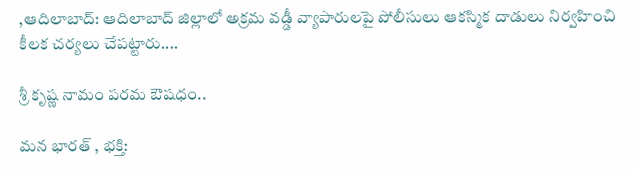,ఆదిలాబాద్: ఆదిలాబాద్ జిల్లాలో అక్రమ వడ్డీ వ్యాపారులపై పోలీసులు ఆకస్మిక దాడులు నిర్వహించి కీలక చర్యలు చేపట్టారు....

శ్రీ కృష్ణ నామం పరమ ఔషధం..

మన భారత్ , భక్తి: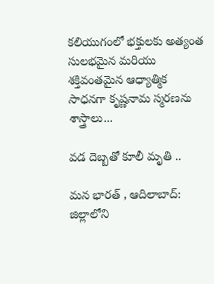కలియుగంలో భక్తులకు అత్యంత సులభమైన మరియు శక్తివంతమైన ఆధ్యాత్మిక సాధనగా కృష్ణనామ స్మరణను శాస్త్రాలు...

వడ దెబ్బతో కూలీ మృతి ..

మన భారత్ , ఆదిలాబాద్:  జిల్లాలోని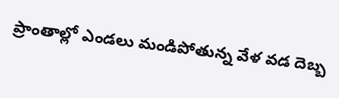ప్రాంతాల్లో ఎండలు మండిపోతున్న వేళ వడ దెబ్బ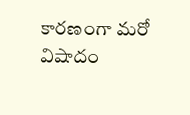కారణంగా మరో విషాదం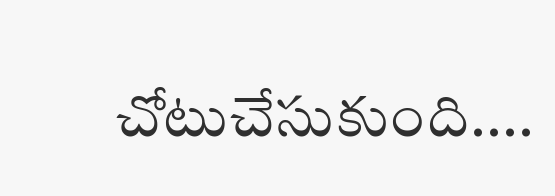చోటుచేసుకుంది....